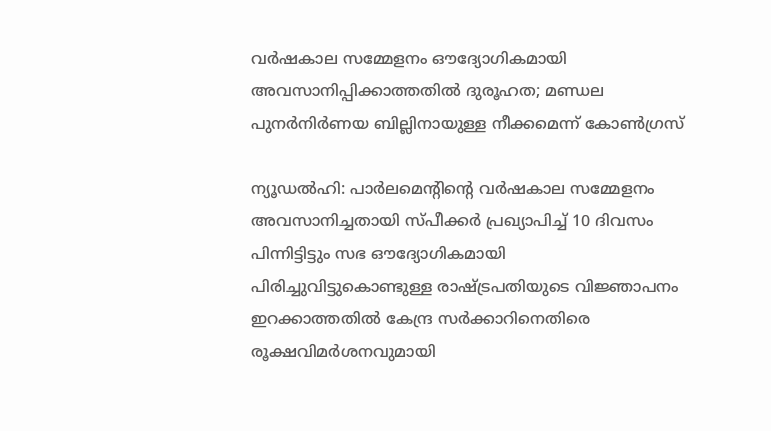വർഷകാല സമ്മേളനം ഔദ്യോഗികമായി അവസാനിപ്പിക്കാത്തതിൽ ദുരൂഹത; മണ്ഡല പുനർനിർണയ ബില്ലിനായുള്ള നീക്കമെന്ന് കോൺഗ്രസ്

ന്യൂഡൽഹി: പാർലമെന്റിന്റെ വർഷകാല സമ്മേളനം അവസാനിച്ചതായി സ്പീക്കർ പ്രഖ്യാപിച്ച് 10 ദിവസം പിന്നിട്ടിട്ടും സഭ ഔദ്യോഗികമായി പിരിച്ചുവിട്ടുകൊണ്ടുള്ള രാഷ്ട്രപതിയുടെ വിജ്ഞാപനം ഇറക്കാത്തതിൽ കേന്ദ്ര സർക്കാറിനെതിരെ രൂക്ഷവിമർശനവുമായി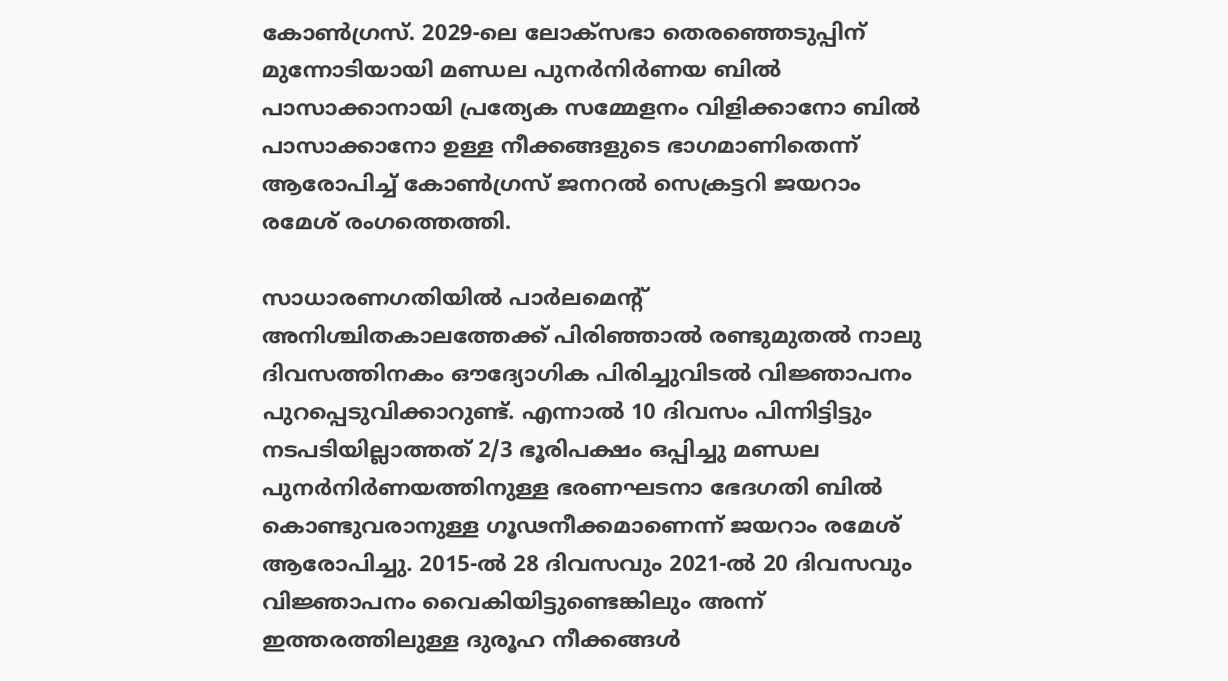കോൺഗ്രസ്. 2029-ലെ ലോക്‌സഭാ തെരഞ്ഞെടുപ്പിന് മുന്നോടിയായി മണ്ഡല പുനർനിർണയ ബിൽ പാസാക്കാനായി പ്രത്യേക സമ്മേളനം വിളിക്കാനോ ബിൽ പാസാക്കാനോ ഉള്ള നീക്കങ്ങളുടെ ഭാഗമാണിതെന്ന് ആരോപിച്ച് കോൺഗ്രസ് ജനറൽ സെക്രട്ടറി ജയറാം രമേശ് രംഗത്തെത്തി.

സാധാരണഗതിയിൽ പാർലമെന്റ് അനിശ്ചിതകാലത്തേക്ക് പിരിഞ്ഞാൽ രണ്ടുമുതൽ നാലു ദിവസത്തിനകം ഔദ്യോഗിക പിരിച്ചുവിടൽ വിജ്ഞാപനം പുറപ്പെടുവിക്കാറുണ്ട്. എന്നാൽ 10 ദിവസം പിന്നിട്ടിട്ടും നടപടിയില്ലാത്തത് 2/3 ഭൂരിപക്ഷം ഒപ്പിച്ചു മണ്ഡല പുനർനിർണയത്തിനുള്ള ഭരണഘടനാ ഭേദഗതി ബിൽ കൊണ്ടുവരാനുള്ള ഗൂഢനീക്കമാണെന്ന് ജയറാം രമേശ് ആരോപിച്ചു. 2015-ൽ 28 ദിവസവും 2021-ൽ 20 ദിവസവും വിജ്ഞാപനം വൈകിയിട്ടുണ്ടെങ്കിലും അന്ന് ഇത്തരത്തിലുള്ള ദുരൂഹ നീക്കങ്ങൾ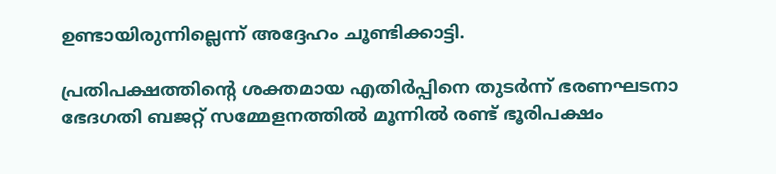ഉണ്ടായിരുന്നില്ലെന്ന് അദ്ദേഹം ചൂണ്ടിക്കാട്ടി.

പ്രതിപക്ഷത്തിന്റെ ശക്തമായ എതിർപ്പിനെ തുടർന്ന് ഭരണഘടനാ ഭേദഗതി ബജറ്റ് സമ്മേളനത്തിൽ മൂന്നിൽ രണ്ട് ഭൂരിപക്ഷം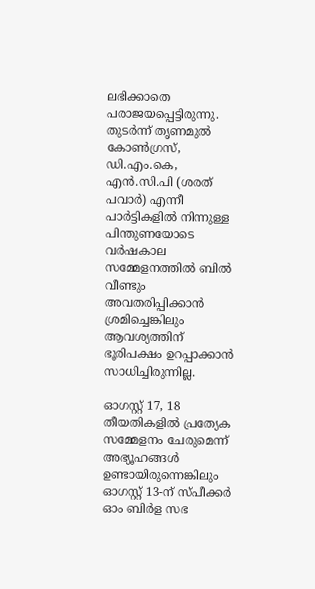ലഭിക്കാതെ പരാജയപ്പെട്ടിരുന്നു. തുടർന്ന് തൃണമുൽ കോൺഗ്രസ്, ഡി.എം.കെ, എൻ.സി.പി (ശരത് പവാർ) എന്നീ പാർട്ടികളിൽ നിന്നുള്ള പിന്തുണയോടെ വർഷകാല സമ്മേളനത്തിൽ ബിൽ വീണ്ടും അവതരിപ്പിക്കാൻ ശ്രമിച്ചെങ്കിലും ആവശ്യത്തിന് ഭൂരിപക്ഷം ഉറപ്പാക്കാൻ സാധിച്ചിരുന്നില്ല.

ഓഗസ്റ്റ് 17, 18 തീയതികളിൽ പ്രത്യേക സമ്മേളനം ചേരുമെന്ന് അഭ്യൂഹങ്ങൾ ഉണ്ടായിരുന്നെങ്കിലും ഓഗസ്റ്റ് 13-ന് സ്പീക്കർ ഓം ബിർള സഭ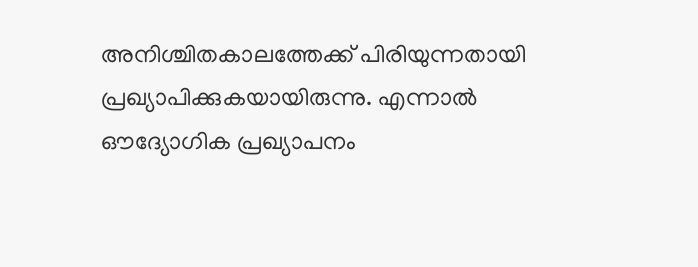അനിശ്ചിതകാലത്തേക്ക് പിരിയുന്നതായി പ്രഖ്യാപിക്കുകയായിരുന്നു. എന്നാൽ ഔദ്യോഗിക പ്രഖ്യാപനം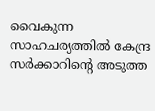വൈകുന്ന സാഹചര്യത്തിൽ കേന്ദ്ര സർക്കാറിന്റെ അടുത്ത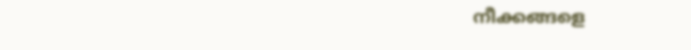നീക്കങ്ങളെ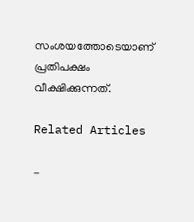സംശയത്തോടെയാണ് പ്രതിപക്ഷം വീക്ഷിക്കുന്നത്.

Related Articles

-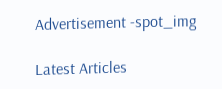Advertisement -spot_img

Latest Articles